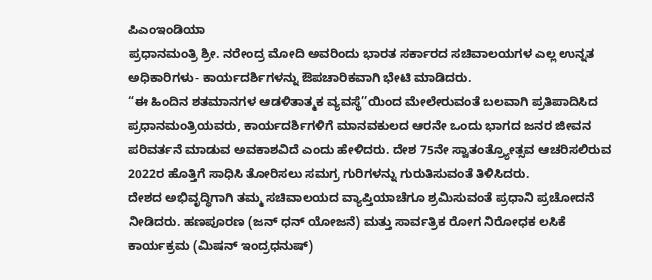ಪಿಎಂಇಂಡಿಯಾ
ಪ್ರಧಾನಮಂತ್ರಿ ಶ್ರೀ. ನರೇಂದ್ರ ಮೋದಿ ಅವರಿಂದು ಭಾರತ ಸರ್ಕಾರದ ಸಚಿವಾಲಯಗಳ ಎಲ್ಲ ಉನ್ನತ ಅಧಿಕಾರಿಗಳು- ಕಾರ್ಯದರ್ಶಿಗಳನ್ನು ಔಪಚಾರಿಕವಾಗಿ ಭೇಟಿ ಮಾಡಿದರು.
“ಈ ಹಿಂದಿನ ಶತಮಾನಗಳ ಆಡಳಿತಾತ್ಮಕ ವ್ಯವಸ್ಥೆ’’ಯಿಂದ ಮೇಲೇರುವಂತೆ ಬಲವಾಗಿ ಪ್ರತಿಪಾದಿಸಿದ ಪ್ರಧಾನಮಂತ್ರಿಯವರು, ಕಾರ್ಯದರ್ಶಿಗಳಿಗೆ ಮಾನವಕುಲದ ಆರನೇ ಒಂದು ಭಾಗದ ಜನರ ಜೀವನ ಪರಿವರ್ತನೆ ಮಾಡುವ ಅವಕಾಶವಿದೆ ಎಂದು ಹೇಳಿದರು. ದೇಶ 75ನೇ ಸ್ವಾತಂತ್ರ್ಯೋತ್ಸವ ಆಚರಿಸಲಿರುವ 2022ರ ಹೊತ್ತಿಗೆ ಸಾಧಿಸಿ ತೋರಿಸಲು ಸಮಗ್ರ ಗುರಿಗಳನ್ನು ಗುರುತಿಸುವಂತೆ ತಿಳಿಸಿದರು.
ದೇಶದ ಅಭಿವೃದ್ಧಿಗಾಗಿ ತಮ್ಮ ಸಚಿವಾಲಯದ ವ್ಯಾಪ್ತಿಯಾಚೆಗೂ ಶ್ರಮಿಸುವಂತೆ ಪ್ರಧಾನಿ ಪ್ರಚೋದನೆ ನೀಡಿದರು. ಹಣಪೂರಣ (ಜನ್ ಧನ್ ಯೋಜನೆ) ಮತ್ತು ಸಾರ್ವತ್ರಿಕ ರೋಗ ನಿರೋಧಕ ಲಸಿಕೆ ಕಾರ್ಯಕ್ರಮ (ಮಿಷನ್ ಇಂದ್ರಧನುಷ್)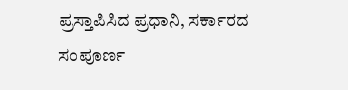ಪ್ರಸ್ತಾಪಿಸಿದ ಪ್ರಧಾನಿ, ಸರ್ಕಾರದ ಸಂಪೂರ್ಣ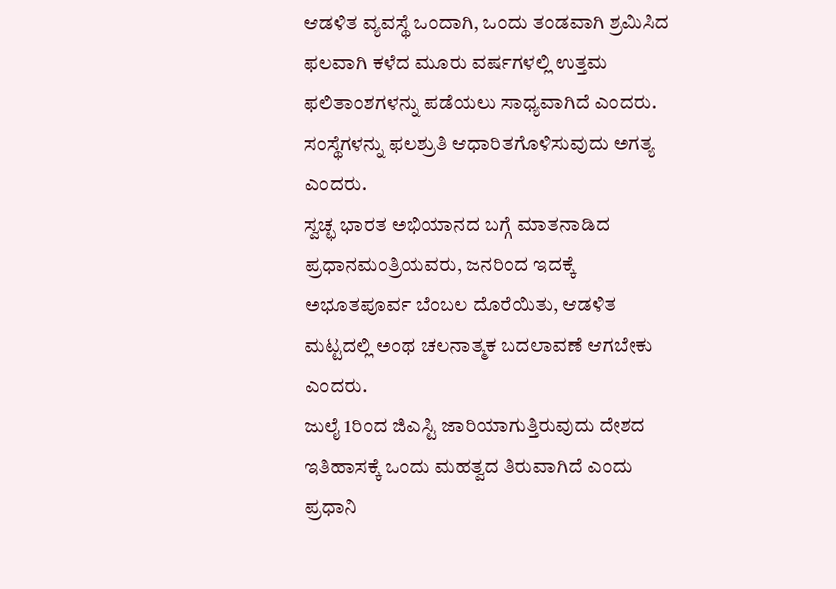ಆಡಳಿತ ವ್ಯವಸ್ಥೆ ಒಂದಾಗಿ, ಒಂದು ತಂಡವಾಗಿ ಶ್ರಮಿಸಿದ ಫಲವಾಗಿ ಕಳೆದ ಮೂರು ವರ್ಷಗಳಲ್ಲಿ ಉತ್ತಮ ಫಲಿತಾಂಶಗಳನ್ನು ಪಡೆಯಲು ಸಾಧ್ಯವಾಗಿದೆ ಎಂದರು. ಸಂಸ್ಥೆಗಳನ್ನು ಫಲಶ್ರುತಿ ಆಧಾರಿತಗೊಳಿಸುವುದು ಅಗತ್ಯ ಎಂದರು.
ಸ್ವಚ್ಛ ಭಾರತ ಅಭಿಯಾನದ ಬಗ್ಗೆ ಮಾತನಾಡಿದ ಪ್ರಧಾನಮಂತ್ರಿಯವರು, ಜನರಿಂದ ಇದಕ್ಕೆ ಅಭೂತಪೂರ್ವ ಬೆಂಬಲ ದೊರೆಯಿತು, ಆಡಳಿತ ಮಟ್ಟದಲ್ಲಿ ಅಂಥ ಚಲನಾತ್ಮಕ ಬದಲಾವಣೆ ಆಗಬೇಕು ಎಂದರು.
ಜುಲೈ 1ರಿಂದ ಜಿಎಸ್ಟಿ ಜಾರಿಯಾಗುತ್ತಿರುವುದು ದೇಶದ ಇತಿಹಾಸಕ್ಕೆ ಒಂದು ಮಹತ್ವದ ತಿರುವಾಗಿದೆ ಎಂದು ಪ್ರಧಾನಿ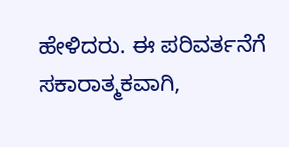ಹೇಳಿದರು. ಈ ಪರಿವರ್ತನೆಗೆ ಸಕಾರಾತ್ಮಕವಾಗಿ,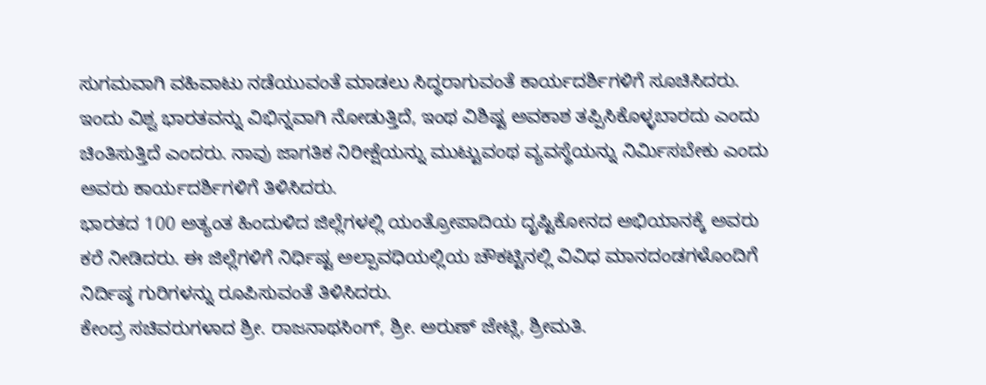ಸುಗಮವಾಗಿ ವಹಿವಾಟು ನಡೆಯುವಂತೆ ಮಾಡಲು ಸಿದ್ಧರಾಗುವಂತೆ ಕಾರ್ಯದರ್ಶಿಗಳಿಗೆ ಸೂಚಿಸಿದರು.
ಇಂದು ವಿಶ್ವ ಭಾರತವನ್ನು ವಿಭಿನ್ನವಾಗಿ ನೋಡುತ್ತಿದೆ, ಇಂಥ ವಿಶಿಷ್ಟ ಅವಕಾಶ ತಪ್ಪಿಸಿಕೊಳ್ಳಬಾರದು ಎಂದು ಚಿಂತಿಸುತ್ತಿದೆ ಎಂದರು. ನಾವು ಜಾಗತಿಕ ನಿರೀಕ್ಷೆಯನ್ನು ಮುಟ್ಟುವಂಥ ವ್ಯವಸ್ಥೆಯನ್ನು ನಿರ್ಮಿಸಬೇಕು ಎಂದು ಅವರು ಕಾರ್ಯದರ್ಶಿಗಳಿಗೆ ತಿಳಿಸಿದರು.
ಭಾರತದ 100 ಅತ್ಯಂತ ಹಿಂದುಳಿದ ಜಿಲ್ಲೆಗಳಲ್ಲಿ ಯಂತ್ರೋಪಾದಿಯ ದೃಷ್ಟಿಕೋನದ ಅಭಿಯಾನಕ್ಕೆ ಅವರು ಕರೆ ನೀಡಿದರು. ಈ ಜಿಲ್ಲೆಗಳಿಗೆ ನಿರ್ಧಿಷ್ಟ ಅಲ್ಪಾವಧಿಯಲ್ಲಿಯ ಚೌಕಟ್ಟಿನಲ್ಲಿ ವಿವಿಧ ಮಾನದಂಡಗಳೊಂದಿಗೆ ನಿರ್ದಿಷ್ಠ ಗುರಿಗಳನ್ನು ರೂಪಿಸುವಂತೆ ತಿಳಿಸಿದರು.
ಕೇಂದ್ರ ಸಚಿವರುಗಳಾದ ಶ್ರೀ. ರಾಜನಾಥಸಿಂಗ್, ಶ್ರೀ. ಅರುಣ್ ಜೇಟ್ಲಿ, ಶ್ರೀಮತಿ.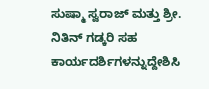ಸುಷ್ಮಾ ಸ್ವರಾಜ್ ಮತ್ತು ಶ್ರೀ. ನಿತಿನ್ ಗಡ್ಕರಿ ಸಹ ಕಾರ್ಯದರ್ಶಿಗಳನ್ನುದ್ದೇಶಿಸಿ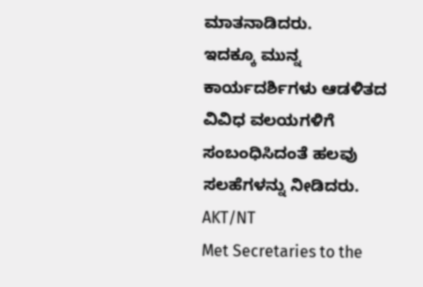ಮಾತನಾಡಿದರು.
ಇದಕ್ಕೂ ಮುನ್ನ ಕಾರ್ಯದರ್ಶಿಗಳು ಆಡಳಿತದ ವಿವಿಧ ವಲಯಗಳಿಗೆ ಸಂಬಂಧಿಸಿದಂತೆ ಹಲವು ಸಲಹೆಗಳನ್ನು ನೀಡಿದರು.
AKT/NT
Met Secretaries to the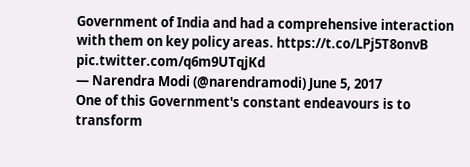Government of India and had a comprehensive interaction with them on key policy areas. https://t.co/LPj5T8onvB pic.twitter.com/q6m9UTqjKd
— Narendra Modi (@narendramodi) June 5, 2017
One of this Government's constant endeavours is to transform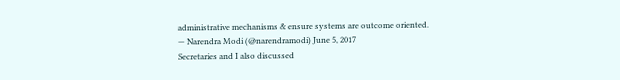administrative mechanisms & ensure systems are outcome oriented.
— Narendra Modi (@narendramodi) June 5, 2017
Secretaries and I also discussed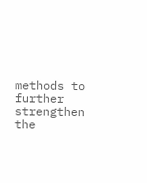methods to further strengthen the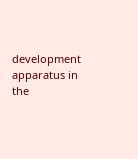development apparatus in the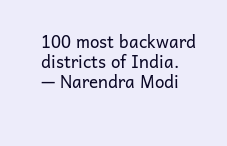100 most backward districts of India.
— Narendra Modi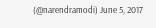(@narendramodi) June 5, 2017